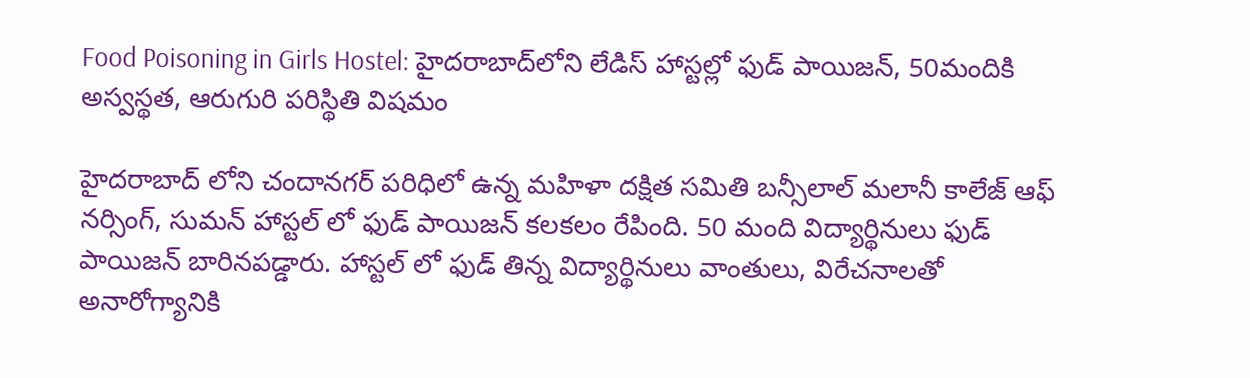Food Poisoning in Girls Hostel: హైదరాబాద్‌లోని లేడిస్ హాస్టల్లో ఫుడ్ పాయిజన్, 50మందికి అస్వస్థత, ఆరుగురి పరిస్థితి విషమం

హైదరాబాద్ లోని చందానగర్ పరిధిలో ఉన్న మహిళా దక్షిత సమితి బన్సీలాల్ మలానీ కాలేజ్ ఆఫ్ నర్సింగ్, సుమన్ హాస్టల్ లో ఫుడ్ పాయిజన్ కలకలం రేపింది. 50 మంది విద్యార్థినులు ఫుడ్ పాయిజన్ బారినపడ్డారు. హాస్టల్ లో ఫుడ్ తిన్న విద్యార్థినులు వాంతులు, విరేచనాలతో అనారోగ్యానికి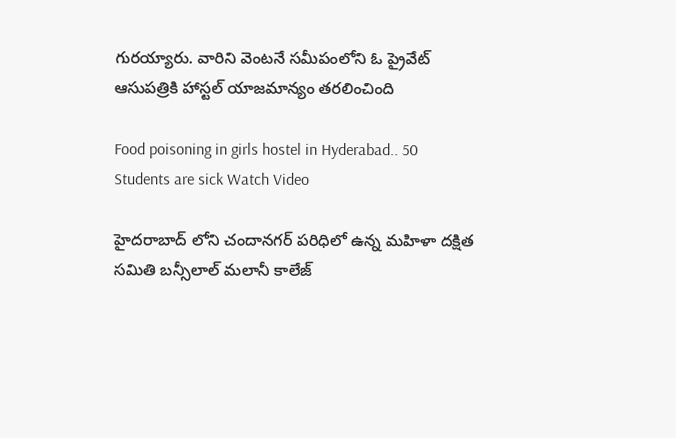గురయ్యారు. వారిని వెంటనే సమీపంలోని ఓ ప్రైవేట్ ఆసుపత్రికి హాస్టల్ యాజమాన్యం తరలించింది

Food poisoning in girls hostel in Hyderabad.. 50 Students are sick Watch Video

హైదరాబాద్ లోని చందానగర్ పరిధిలో ఉన్న మహిళా దక్షిత సమితి బన్సీలాల్ మలానీ కాలేజ్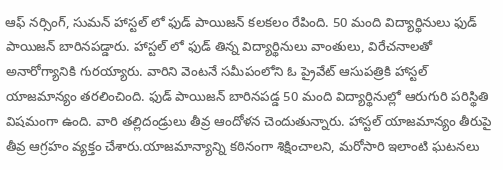ఆఫ్ నర్సింగ్, సుమన్ హాస్టల్ లో ఫుడ్ పాయిజన్ కలకలం రేపింది. 50 మంది విద్యార్థినులు ఫుడ్ పాయిజన్ బారినపడ్డారు. హాస్టల్ లో ఫుడ్ తిన్న విద్యార్థినులు వాంతులు, విరేచనాలతో అనారోగ్యానికి గురయ్యారు. వారిని వెంటనే సమీపంలోని ఓ ప్రైవేట్ ఆసుపత్రికి హాస్టల్ యాజమాన్యం తరలించింది. ఫుడ్ పాయిజన్ బారినపడ్డ 50 మంది విద్యార్థినుల్లో ఆరుగురి పరిస్థితి విషమంగా ఉంది. వారి తల్లిదండ్రులు తీవ్ర ఆందోళన చెందుతున్నారు. హాస్టల్ యాజమాన్యం తీరుపై తీవ్ర ఆగ్రహం వ్యక్తం చేశారు.యాజమాన్యాన్ని కఠినంగా శిక్షించాలని, మరోసారి ఇలాంటి ఘటనలు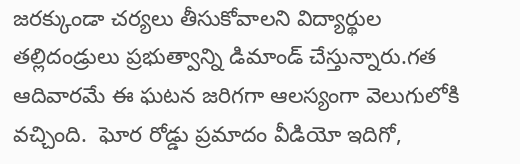జరక్కుండా చర్యలు తీసుకోవాలని విద్యార్థుల తల్లిదండ్రులు ప్రభుత్వాన్ని డిమాండ్ చేస్తున్నారు.గత ఆదివారమే ఈ ఘటన జరిగగా ఆలస్యంగా వెలుగులోకి వచ్చింది.  ఘోర రోడ్డు ప్రమాదం వీడియో ఇదిగో,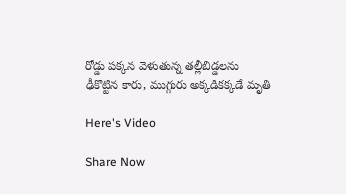రోడ్డు పక్కన వెళుతున్న తల్లీబిడ్డలను ఢీకొట్టిన కారు, ముగ్గురు అక్కడికక్కడే మృతి

Here's Video

Share Now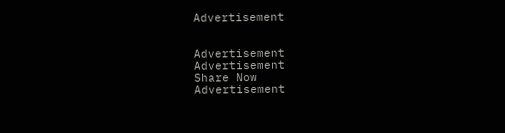Advertisement


Advertisement
Advertisement
Share Now
Advertisement